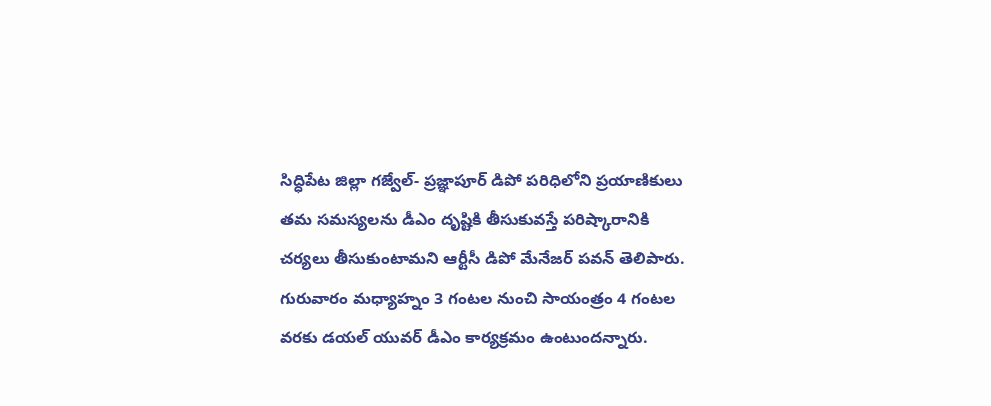సిద్ధిపేట జిల్లా గజ్వేల్- ప్రజ్ఞాపూర్ డిపో పరిధిలోని ప్రయాణికులు తమ సమస్యలను డీఎం దృష్టికి తీసుకువస్తే పరిష్కారానికి చర్యలు తీసుకుంటామని ఆర్టీసీ డిపో మేనేజర్ పవన్ తెలిపారు. గురువారం మధ్యాహ్నం 3 గంటల నుంచి సాయంత్రం 4 గంటల వరకు డయల్ యువర్ డీఎం కార్యక్రమం ఉంటుందన్నారు.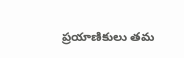ప్రయాణికులు తమ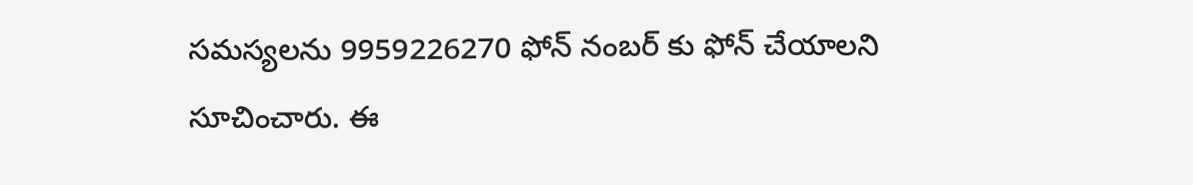సమస్యలను 9959226270 ఫోన్ నంబర్ కు ఫోన్ చేయాలని సూచించారు. ఈ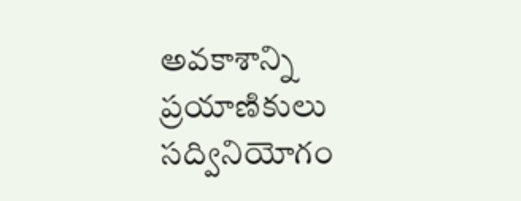అవకాశాన్ని ప్రయాణికులు సద్వినియోగం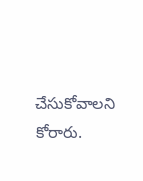చేసుకోవాలని కోరారు.